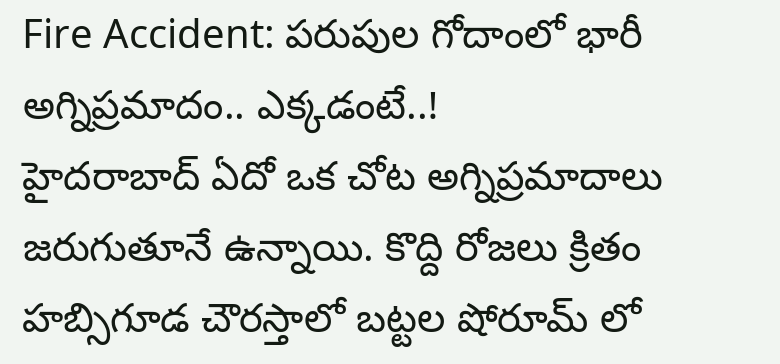Fire Accident: పరుపుల గోదాంలో భారీ అగ్నిప్రమాదం.. ఎక్కడంటే..!
హైదరాబాద్ ఏదో ఒక చోట అగ్నిప్రమాదాలు జరుగుతూనే ఉన్నాయి. కొద్ది రోజలు క్రితం హబ్సిగూడ చౌరస్తాలో బట్టల షోరూమ్ లో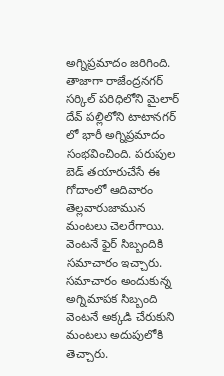అగ్నిప్రమాదం జరిగింది. తాజాగా రాజేంద్రనగర్ సర్కిల్ పరిధిలోని మైలార్ దేవ్ పల్లిలోని టాటానగర్ లో భారీ అగ్నిప్రమాదం సంభవించింది. పరుపుల బెడ్ తయారుచేసే ఈ గోదాంలో ఆదివారం తెల్లవారుజామున మంటలు చెలరేగాయి. వెంటనే ఫైర్ సిబ్బందికి సమాచారం ఇచ్చారు. సమాచారం అందుకున్న అగ్నిమాపక సిబ్బంది వెంటనే అక్కడి చేరుకుని మంటలు అదుపులోకి తెచ్చారు.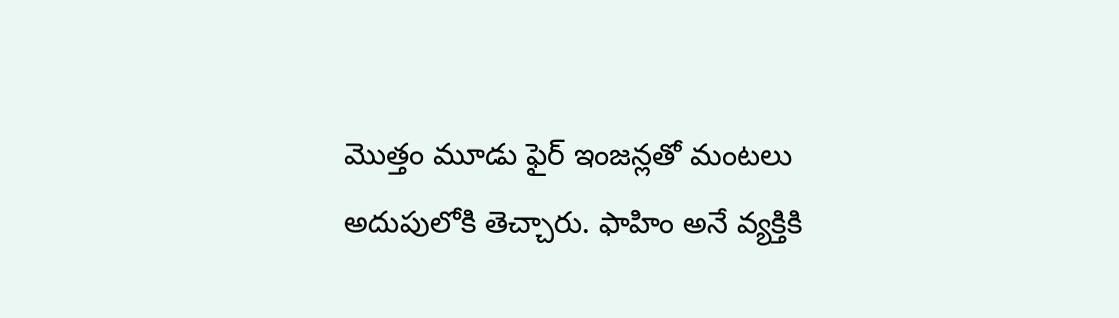మొత్తం మూడు ఫైర్ ఇంజన్లతో మంటలు అదుపులోకి తెచ్చారు. ఫాహిం అనే వ్యక్తికి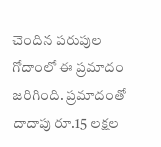చెందిన పరుపుల గోదాంలో ఈ ప్రమాదం జరిగింది. ప్రమాదంతో దాదాపు రూ.15 లక్షల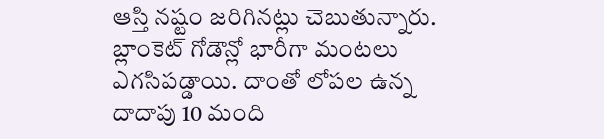ఆస్తి నష్టం జరిగినట్లు చెబుతున్నారు. బ్లాంకెట్ గోడౌన్లో భారీగా మంటలు ఎగసిపడ్డాయి. దాంతో లోపల ఉన్న దాదాపు 10 మంది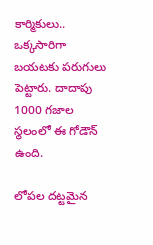కార్మికులు.. ఒక్కసారిగా బయటకు పరుగులు పెట్టారు. దాదాపు 1000 గజాల స్థలంలో ఈ గోడౌన్ ఉంది.

లోపల దట్టమైన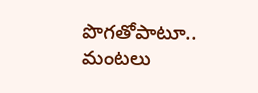పొగతోపాటూ.. మంటలు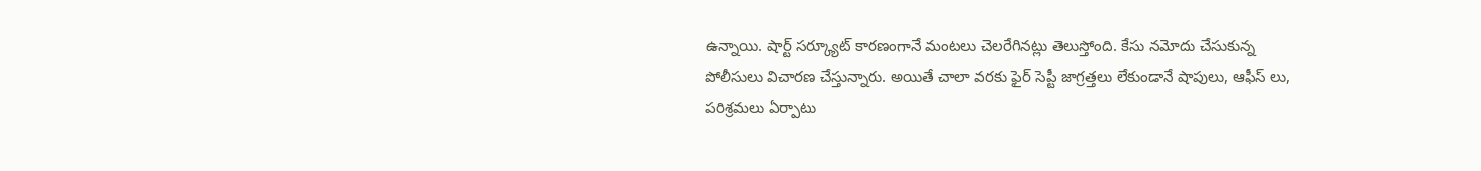ఉన్నాయి. షార్ట్ సర్క్యూట్ కారణంగానే మంటలు చెలరేగినట్లు తెలుస్తోంది. కేసు నమోదు చేసుకున్న పోలీసులు విచారణ చేస్తున్నారు. అయితే చాలా వరకు ఫైర్ సెప్టీ జాగ్రత్తలు లేకుండానే షాపులు, ఆఫీస్ లు, పరిశ్రమలు ఏర్పాటు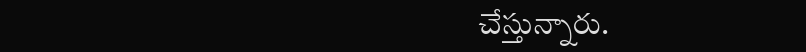చేస్తున్నారు.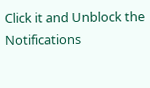Click it and Unblock the Notifications